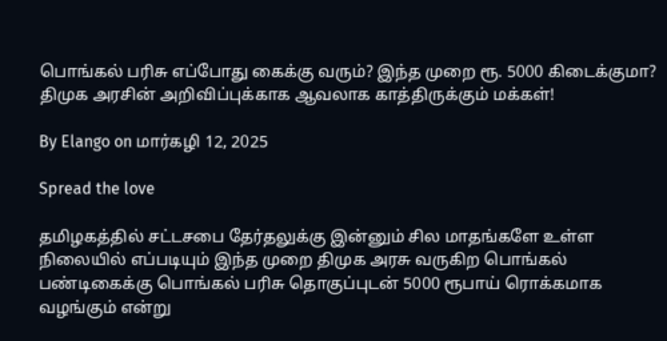பொங்கல் பரிசு எப்போது கைக்கு வரும்? இந்த முறை ரூ. 5000 கிடைக்குமா? திமுக அரசின் அறிவிப்புக்காக ஆவலாக காத்திருக்கும் மக்கள்!

By Elango on மார்கழி 12, 2025

Spread the love

தமிழகத்தில் சட்டசபை தேர்தலுக்கு இன்னும் சில மாதங்களே உள்ள நிலையில் எப்படியும் இந்த முறை திமுக அரசு வருகிற பொங்கல் பண்டிகைக்கு பொங்கல் பரிசு தொகுப்புடன் 5000 ரூபாய் ரொக்கமாக வழங்கும் என்று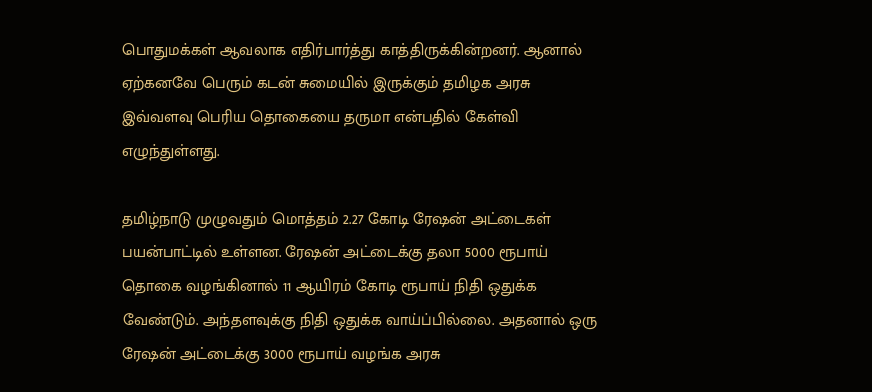பொதுமக்கள் ஆவலாக எதிர்பார்த்து காத்திருக்கின்றனர். ஆனால் ஏற்கனவே பெரும் கடன் சுமையில் இருக்கும் தமிழக அரசு இவ்வளவு பெரிய தொகையை தருமா என்பதில் கேள்வி எழுந்துள்ளது.

தமிழ்நாடு முழுவதும் மொத்தம் 2.27 கோடி ரேஷன் அட்டைகள் பயன்பாட்டில் உள்ளன. ரேஷன் அட்டைக்கு தலா 5000 ரூபாய் தொகை வழங்கினால் 11 ஆயிரம் கோடி ரூபாய் நிதி ஒதுக்க வேண்டும். அந்தளவுக்கு நிதி ஒதுக்க வாய்ப்பில்லை. அதனால் ஒரு ரேஷன் அட்டைக்கு 3000 ரூபாய் வழங்க அரசு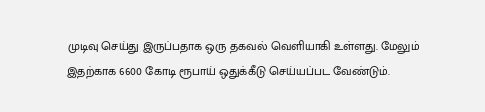முடிவு செய்து இருப்பதாக ஒரு தகவல் வெளியாகி உள்ளது. மேலும் இதற்காக 6600 கோடி ரூபாய் ஒதுக்கீடு செய்யப்பட வேண்டும்.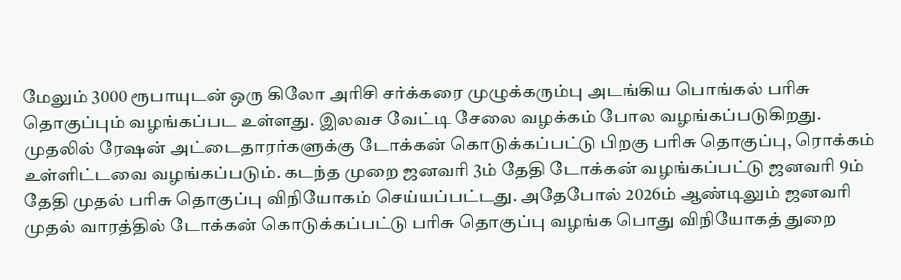மேலும் 3000 ரூபாயுடன் ஒரு கிலோ அரிசி சர்க்கரை முழுக்கரும்பு அடங்கிய பொங்கல் பரிசு தொகுப்பும் வழங்கப்பட உள்ளது. இலவச வேட்டி சேலை வழக்கம் போல வழங்கப்படுகிறது. முதலில் ரேஷன் அட்டைதாரர்களுக்கு டோக்கன் கொடுக்கப்பட்டு பிறகு பரிசு தொகுப்பு, ரொக்கம் உள்ளிட்டவை வழங்கப்படும். கடந்த முறை ஜனவரி 3ம் தேதி டோக்கன் வழங்கப்பட்டு ஜனவரி 9ம் தேதி முதல் பரிசு தொகுப்பு விநியோகம் செய்யப்பட்டது. அதேபோல் 2026ம் ஆண்டிலும் ஜனவரி முதல் வாரத்தில் டோக்கன் கொடுக்கப்பட்டு பரிசு தொகுப்பு வழங்க பொது விநியோகத் துறை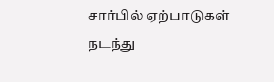சார்பில் ஏற்பாடுகள் நடந்து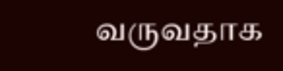வருவதாக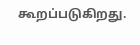கூறப்படுகிறது.